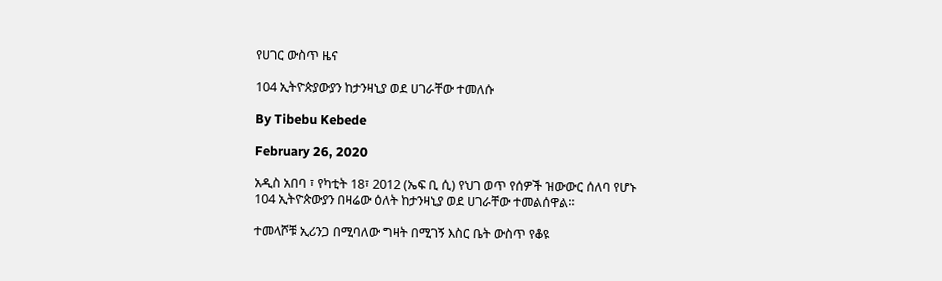የሀገር ውስጥ ዜና

104 ኢትዮጵያውያን ከታንዛኒያ ወደ ሀገራቸው ተመለሱ

By Tibebu Kebede

February 26, 2020

አዲስ አበባ ፣ የካቲት 18፣ 2012 (ኤፍ ቢ ሲ) የህገ ወጥ የሰዎች ዝውውር ሰለባ የሆኑ 104 ኢትዮጵውያን በዛሬው ዕለት ከታንዛኒያ ወደ ሀገራቸው ተመልሰዋል።

ተመላሾቹ ኢሪንጋ በሚባለው ግዛት በሚገኝ እስር ቤት ውስጥ የቆዩ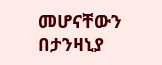መሆናቸውን በታንዛኒያ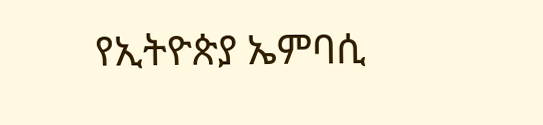የኢትዮጵያ ኤምባሲ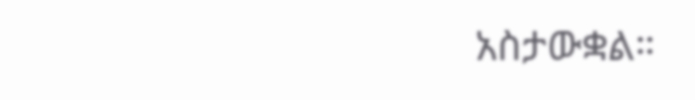አስታውቋል።